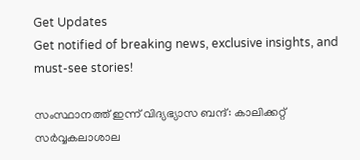Get Updates
Get notified of breaking news, exclusive insights, and must-see stories!

സംസ്ഥാനത്ത് ഇന്ന് വിദ്യഭ്യാസ ബന്ദ്: കാലിക്കറ്റ് സർവ്വകലാശാല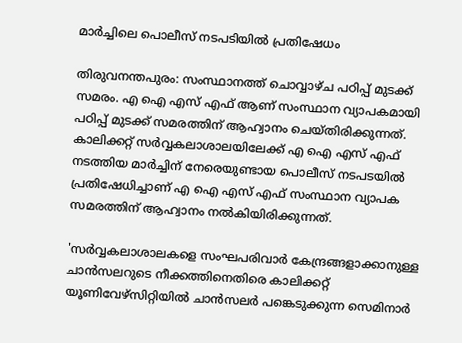മാർച്ചിലെ പൊലീസ് നടപടിയില്‍ പ്രതിഷേധം

തിരുവനന്തപുരം: സംസ്ഥാനത്ത് ചൊവ്വാഴ്ച പഠിപ്പ് മുടക്ക് സമരം. എ ഐ എസ് എഫ് ആണ് സംസ്ഥാന വ്യാപകമായി പഠിപ്പ് മുടക്ക് സമരത്തിന് ആഹ്വാനം ചെയ്തിരിക്കുന്നത്. കാലിക്കറ്റ് സർവ്വകലാശാലയിലേക്ക് എ ഐ എസ് എഫ് നടത്തിയ മാർച്ചിന് നേരെയുണ്ടായ പൊലീസ് നടപടയില്‍ പ്രതിഷേധിച്ചാണ് എ ഐ എസ് എഫ് സംസ്ഥാന വ്യാപക സമരത്തിന് ആഹ്വാനം നല്‍കിയിരിക്കുന്നത്.

'സർവ്വകലാശാലകളെ സംഘപരിവാർ കേന്ദ്രങ്ങളാക്കാനുള്ള ചാൻസലറുടെ നീക്കത്തിനെതിരെ കാലിക്കറ്റ് യൂണിവേഴ്സിറ്റിയിൽ ചാൻസലർ പങ്കെടുക്കുന്ന സെമിനാർ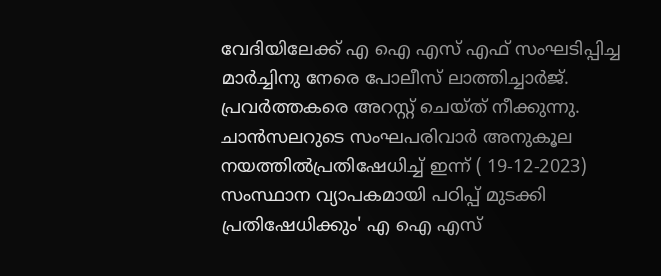വേദിയിലേക്ക് എ ഐ എസ് എഫ് സംഘടിപ്പിച്ച മാർച്ചിനു നേരെ പോലീസ് ലാത്തിച്ചാർജ്. പ്രവർത്തകരെ അറസ്റ്റ് ചെയ്ത് നീക്കുന്നു. ചാൻസലറുടെ സംഘപരിവാർ അനുകൂല നയത്തിൽപ്രതിഷേധിച്ച് ഇന്ന് ( 19-12-2023) സംസ്ഥാന വ്യാപകമായി പഠിപ്പ് മുടക്കി പ്രതിഷേധിക്കും' എ ഐ എസ്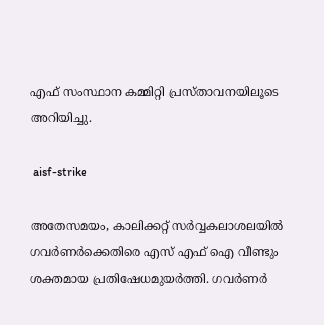എഫ് സംസ്ഥാന കമ്മിറ്റി പ്രസ്താവനയിലൂടെ അറിയിച്ചു.

 aisf-strike

അതേസമയം, കാലിക്കറ്റ് സർവ്വകലാശലയില്‍ ഗവർണർക്കെതിരെ എസ് എഫ് ഐ വീണ്ടും ശക്തമായ പ്രതിഷേധമുയർത്തി. ഗവര്‍ണര്‍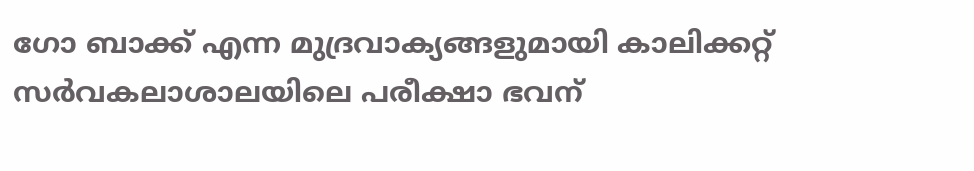ഗോ ബാക്ക് എന്ന മുദ്രവാക്യങ്ങളുമായി കാലിക്കറ്റ് സര്‍വകലാശാലയിലെ പരീക്ഷാ ഭവന്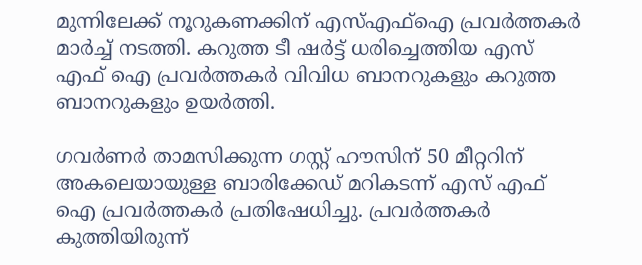മുന്നിലേക്ക് നൂറുകണക്കിന് എസ്എഫ്ഐ പ്രവര്‍ത്തകര്‍ മാര്‍ച്ച് നടത്തി. കറുത്ത ടീ ഷർട്ട് ധരിച്ചെത്തിയ എസ് എഫ് ഐ പ്രവർത്തകർ വിവിധ ബാനറുകളും കറുത്ത ബാനറുകളും ഉയർത്തി.

ഗവര്‍ണര്‍ താമസിക്കുന്ന ഗസ്റ്റ് ഹൗസിന് 50 മീറ്ററിന് അകലെയായുള്ള ബാരിക്കേഡ് മറികടന്ന് എസ് എഫ് ഐ പ്രവര്‍ത്തകര്‍ പ്രതിഷേധിച്ചു. പ്രവർത്തകർ കുത്തിയിരുന്ന്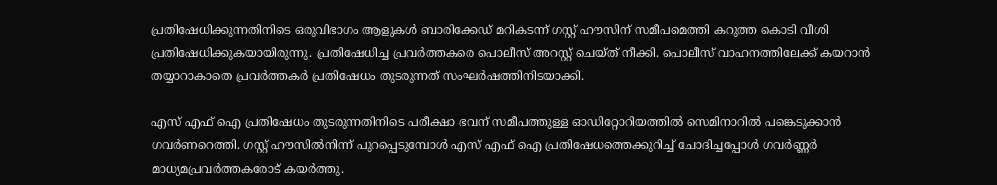പ്രതിഷേധിക്കുന്നതിനിടെ ഒരുവിഭാഗം ആളുകള്‍ ബാരിക്കേഡ് മറികടന്ന് ഗസ്റ്റ് ഹൗസിന് സമീപമെത്തി കറുത്ത കൊടി വീശി പ്രതിഷേധിക്കുകയായിരുന്നു. പ്രതിഷേധിച്ച പ്രവർത്തകരെ പൊലീസ് അറസ്റ്റ് ചെയ്ത് നീക്കി. പൊലീസ് വാഹനത്തിലേക്ക് കയറാന്‍ തയ്യാറാകാതെ പ്രവര്‍ത്തകര്‍ പ്രതിഷേധം തുടരുന്നത് സംഘര്‍ഷത്തിനിടയാക്കി.

എസ് എഫ് ഐ പ്രതിഷേധം തുടരുന്നതിനിടെ പരീക്ഷാ ഭവന് സമീപത്തുള്ള ഓഡിറ്റോറിയത്തില്‍ സെമിനാറില്‍ പങ്കെടുക്കാന്‍ ഗവര്‍ണറെത്തി. ഗസ്റ്റ് ഹൗസില്‍നിന്ന് പുറപ്പെടുമ്പോള്‍ എസ് എഫ് ഐ പ്രതിഷേധത്തെക്കുറിച്ച് ചോദിച്ചപ്പോള്‍ ഗവർണ്ണർ മാധ്യമപ്രവർത്തകരോട് കയർത്തു.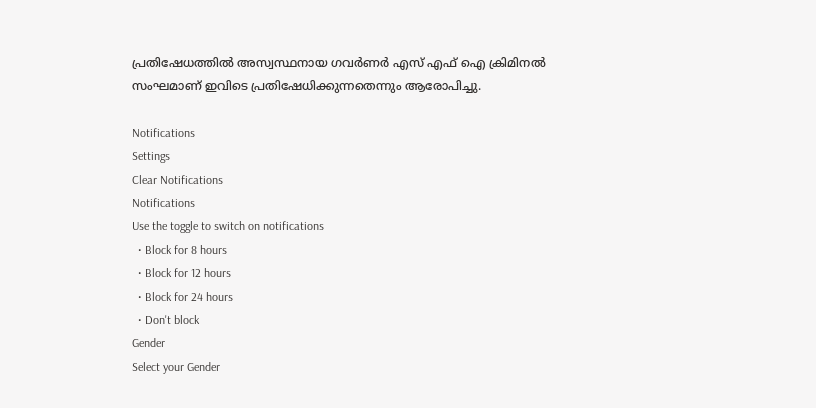പ്രതിഷേധത്തില്‍ അസ്വസ്ഥനായ ഗവര്‍ണര്‍ എസ് എഫ് ഐ ക്രിമിനല്‍ സംഘമാണ് ഇവിടെ പ്രതിഷേധിക്കുന്നതെന്നും ആരോപിച്ചു.

Notifications
Settings
Clear Notifications
Notifications
Use the toggle to switch on notifications
  • Block for 8 hours
  • Block for 12 hours
  • Block for 24 hours
  • Don't block
Gender
Select your Gender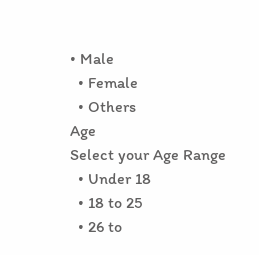• Male
  • Female
  • Others
Age
Select your Age Range
  • Under 18
  • 18 to 25
  • 26 to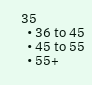35
  • 36 to 45
  • 45 to 55
  • 55+